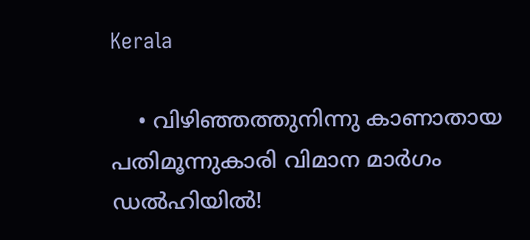Kerala

    • വിഴിഞ്ഞത്തുനിന്നു കാണാതായ പതിമൂന്നുകാരി വിമാന മാര്‍ഗം ഡല്‍ഹിയില്‍!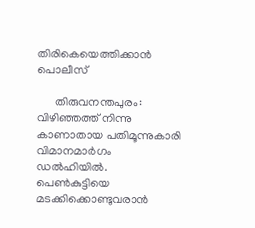തിരികെയെത്തിക്കാന്‍ പൊലീസ്

      തിരുവനന്തപുരം: വിഴിഞ്ഞത്ത് നിന്നു കാണാതായ പതിമൂന്നുകാരി വിമാനമാര്‍ഗം ഡല്‍ഹിയില്‍. പെണ്‍കുട്ടിയെ മടക്കിക്കൊണ്ടുവരാന്‍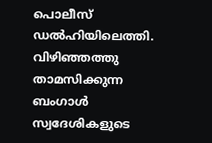പൊലീസ് ഡല്‍ഹിയിലെത്തി. വിഴിഞ്ഞത്തു താമസിക്കുന്ന ബംഗാള്‍ സ്വദേശികളുടെ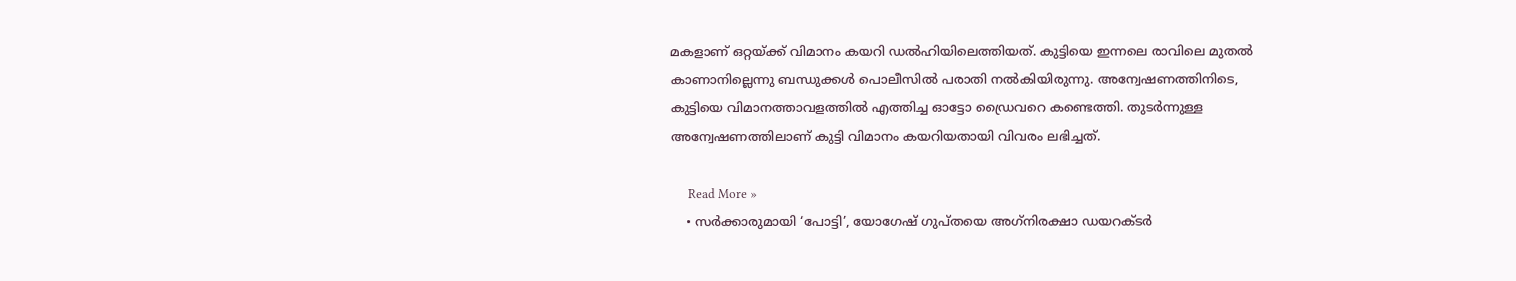മകളാണ് ഒറ്റയ്ക്ക് വിമാനം കയറി ഡല്‍ഹിയിലെത്തിയത്. കുട്ടിയെ ഇന്നലെ രാവിലെ മുതല്‍ കാണാനില്ലെന്നു ബന്ധുക്കള്‍ പൊലീസില്‍ പരാതി നല്‍കിയിരുന്നു. അന്വേഷണത്തിനിടെ, കുട്ടിയെ വിമാനത്താവളത്തില്‍ എത്തിച്ച ഓട്ടോ ഡ്രൈവറെ കണ്ടെത്തി. തുടര്‍ന്നുള്ള അന്വേഷണത്തിലാണ് കുട്ടി വിമാനം കയറിയതായി വിവരം ലഭിച്ചത്.

      Read More »
    • സര്‍ക്കാരുമായി ‘പോട്ടി’, യോഗേഷ് ഗുപ്തയെ അഗ്‌നിരക്ഷാ ഡയറക്ടര്‍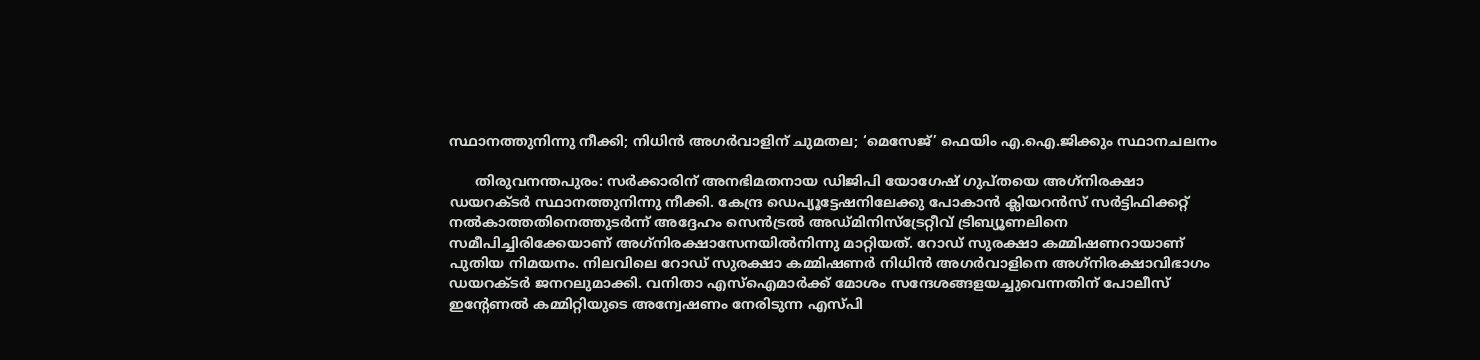സ്ഥാനത്തുനിന്നു നീക്കി; നിധിന്‍ അഗര്‍വാളിന് ചുമതല; ‘മെസേജ്’ ഫെയിം എ.ഐ.ജിക്കും സ്ഥാനചലനം

      തിരുവനന്തപുരം: സര്‍ക്കാരിന് അനഭിമതനായ ഡിജിപി യോഗേഷ് ഗുപ്തയെ അഗ്‌നിരക്ഷാ ഡയറക്ടര്‍ സ്ഥാനത്തുനിന്നു നീക്കി. കേന്ദ്ര ഡെപ്യൂട്ടേഷനിലേക്കു പോകാന്‍ ക്ലിയറന്‍സ് സര്‍ട്ടിഫിക്കറ്റ് നല്‍കാത്തതിനെത്തുടര്‍ന്ന് അദ്ദേഹം സെന്‍ട്രല്‍ അഡ്മിനിസ്ട്രേറ്റീവ് ട്രിബ്യൂണലിനെ സമീപിച്ചിരിക്കേയാണ് അഗ്‌നിരക്ഷാസേനയില്‍നിന്നു മാറ്റിയത്. റോഡ് സുരക്ഷാ കമ്മിഷണറായാണ് പുതിയ നിമയനം. നിലവിലെ റോഡ് സുരക്ഷാ കമ്മിഷണര്‍ നിധിന്‍ അഗര്‍വാളിനെ അഗ്‌നിരക്ഷാവിഭാഗം ഡയറക്ടര്‍ ജനറലുമാക്കി. വനിതാ എസ്‌ഐമാര്‍ക്ക് മോശം സന്ദേശങ്ങളയച്ചുവെന്നതിന് പോലീസ് ഇന്റേണല്‍ കമ്മിറ്റിയുടെ അന്വേഷണം നേരിടുന്ന എസ്പി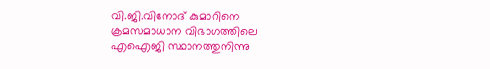വി.ജി.വിനോദ് കുമാറിനെ ക്രമസമാധാന വിഭാഗത്തിലെ എഐജി സ്ഥാനത്തുനിന്നു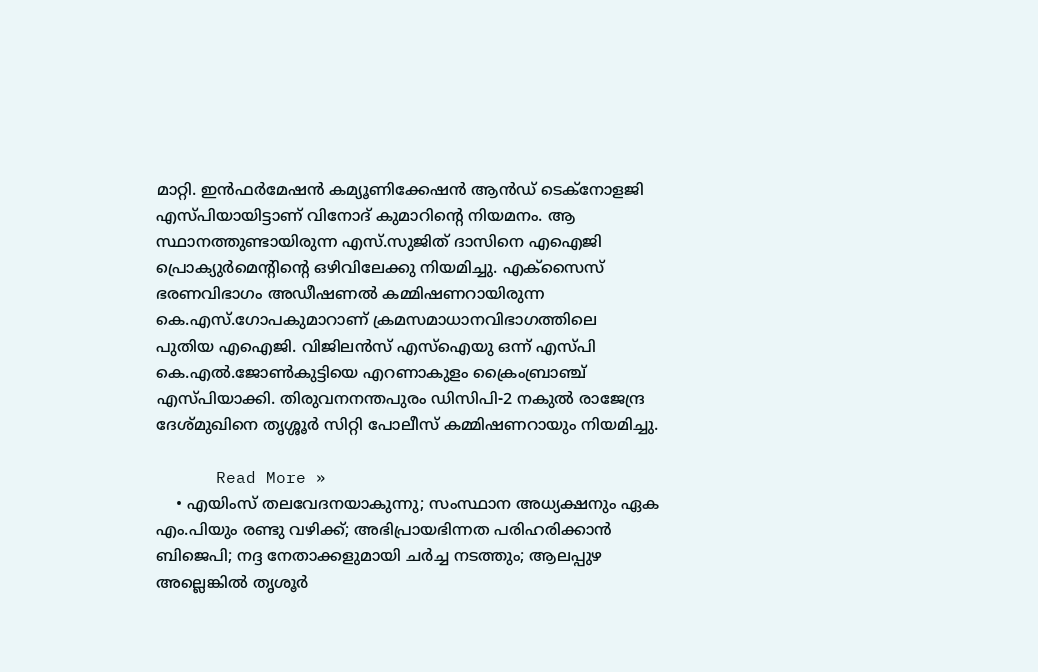മാറ്റി. ഇന്‍ഫര്‍മേഷന്‍ കമ്യൂണിക്കേഷന്‍ ആന്‍ഡ് ടെക്നോളജി എസ്പിയായിട്ടാണ് വിനോദ് കുമാറിന്റെ നിയമനം. ആ സ്ഥാനത്തുണ്ടായിരുന്ന എസ്.സുജിത് ദാസിനെ എഐജി പ്രൊക്യുര്‍മെന്റിന്റെ ഒഴിവിലേക്കു നിയമിച്ചു. എക്‌സൈസ് ഭരണവിഭാഗം അഡീഷണല്‍ കമ്മിഷണറായിരുന്ന കെ.എസ്.ഗോപകുമാറാണ് ക്രമസമാധാനവിഭാഗത്തിലെ പുതിയ എഐജി. വിജിലന്‍സ് എസ്‌ഐയു ഒന്ന് എസ്പി കെ.എല്‍.ജോണ്‍കുട്ടിയെ എറണാകുളം ക്രൈംബ്രാഞ്ച് എസ്പിയാക്കി. തിരുവനനന്തപുരം ഡിസിപി-2 നകുല്‍ രാജേന്ദ്ര ദേശ്മുഖിനെ തൃശ്ശൂര്‍ സിറ്റി പോലീസ് കമ്മിഷണറായും നിയമിച്ചു.

      Read More »
    • എയിംസ് തലവേദനയാകുന്നു; സംസ്ഥാന അധ്യക്ഷനും ഏക എം.പിയും രണ്ടു വഴിക്ക്; അഭിപ്രായഭിന്നത പരിഹരിക്കാന്‍ ബിജെപി; നദ്ദ നേതാക്കളുമായി ചര്‍ച്ച നടത്തും; ആലപ്പുഴ അല്ലെങ്കില്‍ തൃശൂര്‍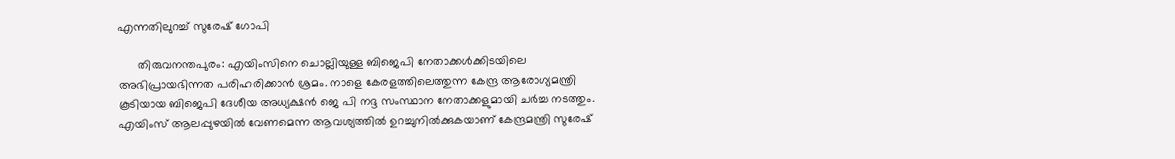എന്നതിലുറച്ച് സുരേഷ് ഗോപി

      തിരുവനന്തപുരം: എയിംസിനെ ചൊല്ലിയുള്ള ബിജെപി നേതാക്കള്‍ക്കിടയിലെ അഭിപ്രായഭിന്നത പരിഹരിക്കാന്‍ ശ്രമം. നാളെ കേരളത്തിലെത്തുന്ന കേന്ദ്ര ആരോഗ്യമന്ത്രി കൂടിയായ ബിജെപി ദേശീയ അധ്യക്ഷന്‍ ജെ പി നദ്ദ സംസ്ഥാന നേതാക്കളുമായി ചര്‍ച്ച നടത്തും. എയിംസ് ആലപ്പുഴയില്‍ വേണമെന്ന ആവശ്യത്തില്‍ ഉറച്ചുനില്‍ക്കുകയാണ് കേന്ദ്രമന്ത്രി സുരേഷ്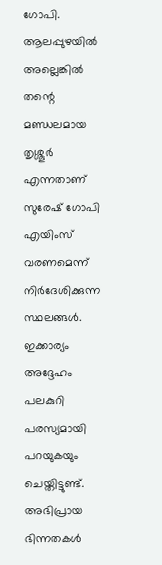ഗോപി. ആലപ്പുഴയില്‍ അല്ലെങ്കില്‍ തന്റെ മണ്ഡലമായ തൃശ്ശൂര്‍ എന്നതാണ് സുരേഷ് ഗോപി എയിംസ് വരണമെന്ന് നിര്‍ദേശിക്കുന്ന സ്ഥലങ്ങള്‍. ഇക്കാര്യം അദ്ദേഹം പലകുറി പരസ്യമായി പറയുകയും ചെയ്തിട്ടുണ്ട്. അഭിപ്രായ ഭിന്നതകള്‍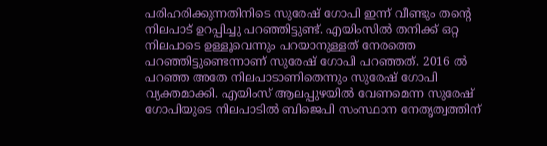പരിഹരിക്കുന്നതിനിടെ സുരേഷ് ഗോപി ഇന്ന് വീണ്ടും തന്റെ നിലപാട് ഉറപ്പിച്ചു പറഞ്ഞിട്ടുണ്ട്. എയിംസില്‍ തനിക്ക് ഒറ്റ നിലപാടെ ഉള്ളൂവെന്നും പറയാനുള്ളത് നേരത്തെ പറഞ്ഞിട്ടുണ്ടെന്നാണ് സുരേഷ് ഗോപി പറഞ്ഞത്. 2016 ല്‍ പറഞ്ഞ അതേ നിലപാടാണിതെന്നും സുരേഷ് ഗോപി വ്യക്തമാക്കി. എയിംസ് ആലപ്പുഴയില്‍ വേണമെന്ന സുരേഷ് ഗോപിയുടെ നിലപാടില്‍ ബിജെപി സംസ്ഥാന നേതൃത്വത്തിന്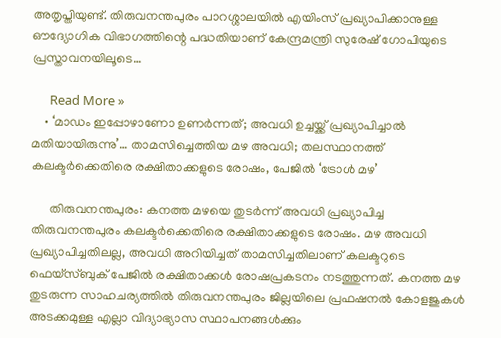അതൃപ്തിയുണ്ട്. തിരുവനന്തപുരം പാറശ്ശാലയില്‍ എയിംസ് പ്രഖ്യാപിക്കാനുള്ള ഔദ്യോഗിക വിഭാഗത്തിന്റെ പദ്ധതിയാണ് കേന്ദ്രമന്ത്രി സുരേഷ് ഗോപിയുടെ പ്രസ്താവനയിലൂടെ…

      Read More »
    • ‘മാഡം ഇപ്പോഴാണോ ഉണര്‍ന്നത്; അവധി ഉച്ചയ്ക്ക് പ്രഖ്യാപിച്ചാല്‍ മതിയായിരുന്നു’… താമസിച്ചെത്തിയ മഴ അവധി; തലസ്ഥാനത്ത് കലക്ടര്‍ക്കെതിരെ രക്ഷിതാക്കളുടെ രോഷം, പേജില്‍ ‘ട്രോള്‍ മഴ’

      തിരുവനന്തപുരം: കനത്ത മഴയെ തുടര്‍ന്ന് അവധി പ്രഖ്യാപിച്ച തിരുവനന്തപുരം കലക്ടര്‍ക്കെതിരെ രക്ഷിതാക്കളുടെ രോഷം. മഴ അവധി പ്രഖ്യാപിച്ചതിലല്ല, അവധി അറിയിച്ചത് താമസിച്ചതിലാണ് കലക്ടറുടെ ഫെയ്‌സ്ബുക് പേജില്‍ രക്ഷിതാക്കള്‍ രോഷപ്രകടനം നടത്തുന്നത്. കനത്ത മഴ തുടരുന്ന സാഹചര്യത്തില്‍ തിരുവനന്തപുരം ജില്ലയിലെ പ്രഫഷനല്‍ കോളജുകള്‍ അടക്കമുള്ള എല്ലാ വിദ്യാഭ്യാസ സ്ഥാപനങ്ങള്‍ക്കും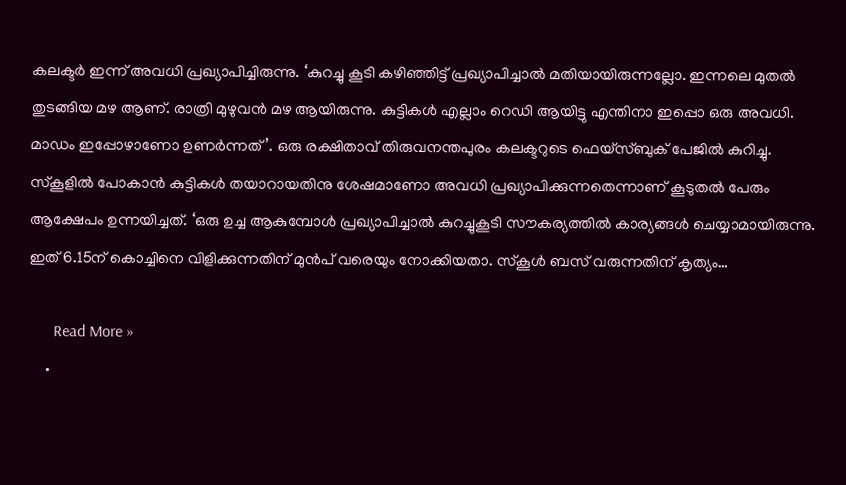കലക്ടര്‍ ഇന്ന് അവധി പ്രഖ്യാപിച്ചിരുന്നു. ‘കുറച്ചു കൂടി കഴിഞ്ഞിട്ട് പ്രഖ്യാപിച്ചാല്‍ മതിയായിരുന്നല്ലോ. ഇന്നലെ മുതല്‍ തുടങ്ങിയ മഴ ആണ്. രാത്രി മുഴുവന്‍ മഴ ആയിരുന്നു. കുട്ടികള്‍ എല്ലാം റെഡി ആയിട്ടു എന്തിനാ ഇപ്പൊ ഒരു അവധി. മാഡം ഇപ്പോഴാണോ ഉണര്‍ന്നത്’. ഒരു രക്ഷിതാവ് തിരുവനന്തപുരം കലക്ടറുടെ ഫെയ്‌സ്ബുക് പേജില്‍ കുറിച്ചു. സ്‌കൂളില്‍ പോകാന്‍ കുട്ടികള്‍ തയാറായതിനു ശേഷമാണോ അവധി പ്രഖ്യാപിക്കുന്നതെന്നാണ് കൂടുതല്‍ പേരും ആക്ഷേപം ഉന്നയിച്ചത്. ‘ഒരു ഉച്ച ആകുമ്പോള്‍ പ്രഖ്യാപിച്ചാല്‍ കുറച്ചുകൂടി സൗകര്യത്തില്‍ കാര്യങ്ങള്‍ ചെയ്യാമായിരുന്നു. ഇത് 6.15ന് കൊച്ചിനെ വിളിക്കുന്നതിന് മുന്‍പ് വരെയും നോക്കിയതാ. സ്‌കൂള്‍ ബസ് വരുന്നതിന് കൃത്യം…

      Read More »
    •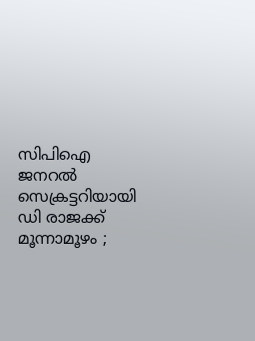സിപിഐ ജനറല്‍ സെക്രട്ടറിയായി ഡി രാജക്ക് മൂന്നാമൂഴം ;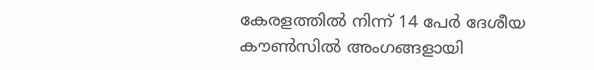കേരളത്തില്‍ നിന്ന് 14 പേര്‍ ദേശീയ കൗണ്‍സില്‍ അംഗങ്ങളായി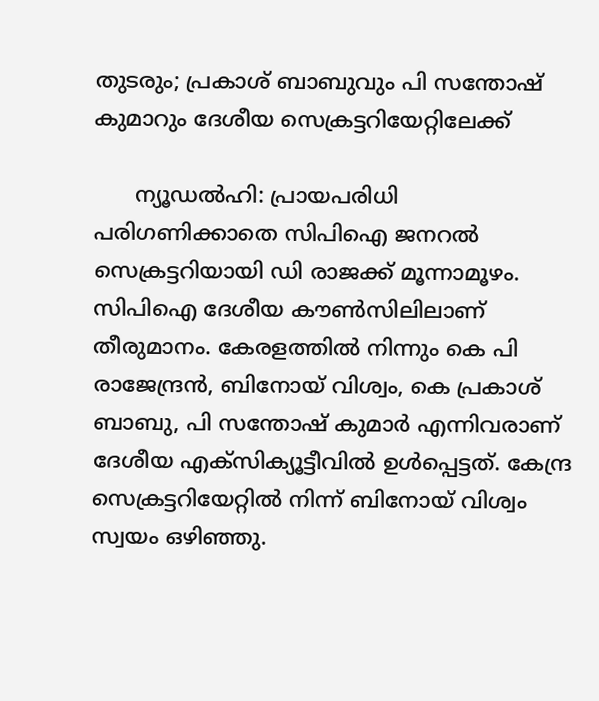തുടരും; പ്രകാശ് ബാബുവും പി സന്തോഷ് കുമാറും ദേശീയ സെക്രട്ടറിയേറ്റിലേക്ക്

      ന്യൂഡല്‍ഹി: പ്രായപരിധി പരിഗണിക്കാതെ സിപിഐ ജനറല്‍ സെക്രട്ടറിയായി ഡി രാജക്ക് മൂന്നാമൂഴം. സിപിഐ ദേശീയ കൗണ്‍സിലിലാണ് തീരുമാനം. കേരളത്തില്‍ നിന്നും കെ പി രാജേന്ദ്രന്‍, ബിനോയ് വിശ്വം, കെ പ്രകാശ് ബാബു, പി സന്തോഷ് കുമാര്‍ എന്നിവരാണ് ദേശീയ എക്സിക്യൂട്ടീവില്‍ ഉള്‍പ്പെട്ടത്. കേന്ദ്ര സെക്രട്ടറിയേറ്റില്‍ നിന്ന് ബിനോയ് വിശ്വം സ്വയം ഒഴിഞ്ഞു.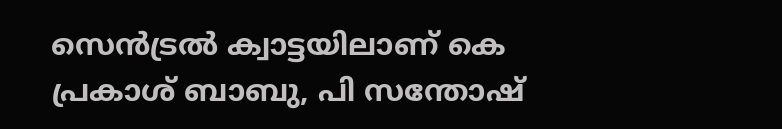സെന്‍ട്രല്‍ ക്വാട്ടയിലാണ് കെ പ്രകാശ് ബാബു, പി സന്തോഷ്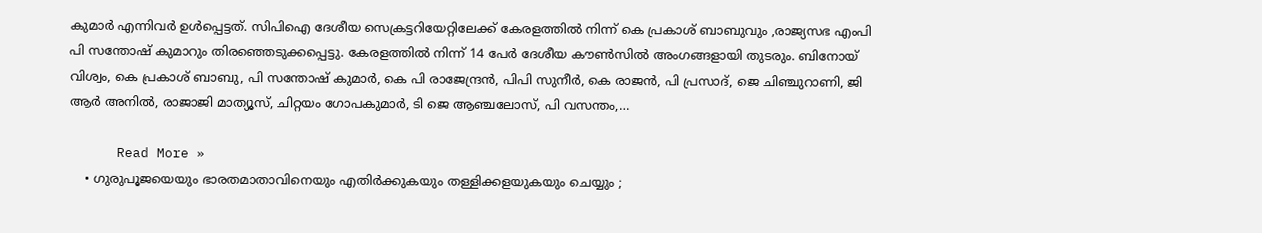കുമാര്‍ എന്നിവര്‍ ഉള്‍പ്പെട്ടത്. സിപിഐ ദേശീയ സെക്രട്ടറിയേറ്റിലേക്ക് കേരളത്തില്‍ നിന്ന് കെ പ്രകാശ് ബാബുവും ,രാജ്യസഭ എംപി പി സന്തോഷ് കുമാറും തിരഞ്ഞെടുക്കപ്പെട്ടു. കേരളത്തില്‍ നിന്ന് 14 പേര്‍ ദേശീയ കൗണ്‍സില്‍ അംഗങ്ങളായി തുടരും. ബിനോയ് വിശ്വം, കെ പ്രകാശ് ബാബു, പി സന്തോഷ് കുമാര്‍, കെ പി രാജേന്ദ്രന്‍, പിപി സുനീര്‍, കെ രാജന്‍, പി പ്രസാദ്, ജെ ചിഞ്ചുറാണി, ജി ആര്‍ അനില്‍, രാജാജി മാത്യൂസ്, ചിറ്റയം ഗോപകുമാര്‍, ടി ജെ ആഞ്ചലോസ്, പി വസന്തം,…

      Read More »
    • ഗുരുപൂജയെയും ഭാരതമാതാവിനെയും എതിര്‍ക്കുകയും തള്ളിക്കളയുകയും ചെയ്യും ;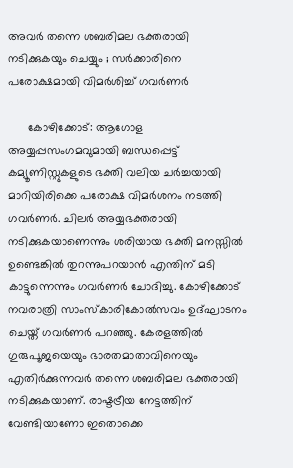അവര്‍ തന്നെ ശബരിമല ഭക്തരായി നടിക്കുകയും ചെയ്യും ; സര്‍ക്കാരിനെ പരോക്ഷമായി വിമര്‍ശിച്ച് ഗവര്‍ണര്‍

      കോഴിക്കോട്: ആഗോള അയ്യപ്പസംഗമവുമായി ബന്ധപ്പെട്ട് കമ്യൂണിസ്റ്റുകളുടെ ഭക്തി വലിയ ചര്‍ച്ചയായി മാറിയിരിക്കെ പരോക്ഷ വിമര്‍ശനം നടത്തി ഗവര്‍ണര്‍. ചിലര്‍ അയ്യഭക്തരായി നടിക്കുകയാണെന്നും ശരിയായ ഭക്തി മനസ്സില്‍ ഉണ്ടെങ്കില്‍ തുറന്നുപറയാന്‍ എന്തിന് മടി കാട്ടുന്നെന്നും ഗവര്‍ണര്‍ ചോദിച്ചു. കോഴിക്കോട് നവരാത്രി സാംസ്‌കാരികോല്‍സവം ഉദ്ഘാടനം ചെയ്ത് ഗവര്‍ണര്‍ പറഞ്ഞു. കേരളത്തില്‍ ഗുരുപൂജയെയും ഭാരതമാതാവിനെയും എതിര്‍ക്കുന്നവര്‍ തന്നെ ശബരിമല ഭക്തരായി നടിക്കുകയാണ്. രാഷ്ടട്രീയ നേട്ടത്തിന് വേണ്ടിയാണോ ഇതൊക്കെ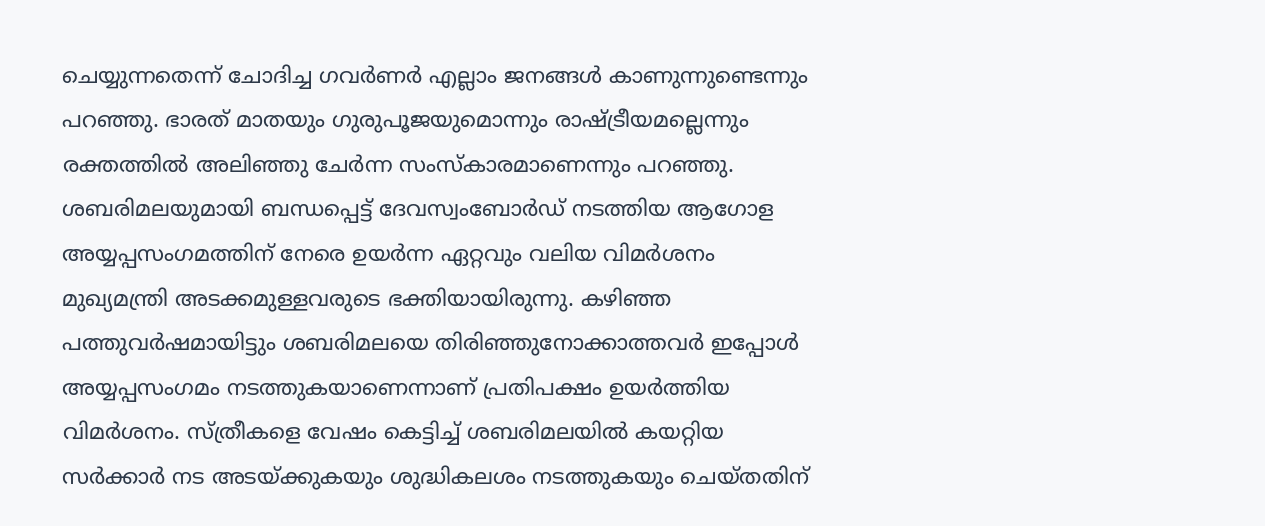ചെയ്യുന്നതെന്ന് ചോദിച്ച ഗവര്‍ണര്‍ എല്ലാം ജനങ്ങള്‍ കാണുന്നുണ്ടെന്നും പറഞ്ഞു. ഭാരത് മാതയും ഗുരുപൂജയുമൊന്നും രാഷ്ട്രീയമല്ലെന്നും രക്തത്തില്‍ അലിഞ്ഞു ചേര്‍ന്ന സംസ്‌കാരമാണെന്നും പറഞ്ഞു. ശബരിമലയുമായി ബന്ധപ്പെട്ട് ദേവസ്വംബോര്‍ഡ് നടത്തിയ ആഗോള അയ്യപ്പസംഗമത്തിന് നേരെ ഉയര്‍ന്ന ഏറ്റവും വലിയ വിമര്‍ശനം മുഖ്യമന്ത്രി അടക്കമുള്ളവരുടെ ഭക്തിയായിരുന്നു. കഴിഞ്ഞ പത്തുവര്‍ഷമായിട്ടും ശബരിമലയെ തിരിഞ്ഞുനോക്കാത്തവര്‍ ഇപ്പോള്‍ അയ്യപ്പസംഗമം നടത്തുകയാണെന്നാണ് പ്രതിപക്ഷം ഉയര്‍ത്തിയ വിമര്‍ശനം. സ്ത്രീകളെ വേഷം കെട്ടിച്ച് ശബരിമലയില്‍ കയറ്റിയ സര്‍ക്കാര്‍ നട അടയ്ക്കുകയും ശുദ്ധികലശം നടത്തുകയും ചെയ്തതിന്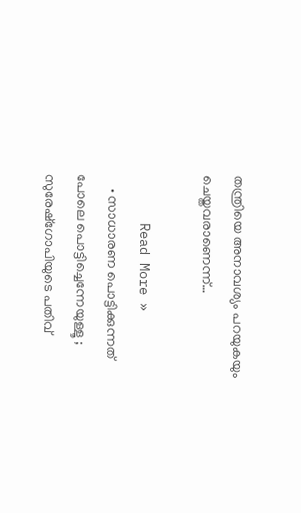തന്ത്രിയെ അനാവശ്യം പറയുകയും ചെയ്തവരാണെന്ന്…

      Read More »
    • സാധാരണ പൊട്ടിക്കുന്നത് പോലെ പൊട്ടിച്ചെന്നേയുള്ളൂ ; സുരേഷ്‌ഗോപിയുടെ പതിവ്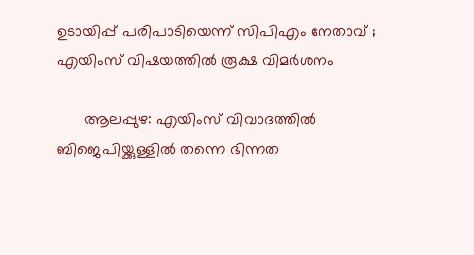ഉടായിപ്പ് പരിപാടിയെന്ന് സിപിഎം നേതാവ് ; എയിംസ് വിഷയത്തില്‍ രൂക്ഷ വിമര്‍ശനം

      ആലപ്പുഴ: എയിംസ് വിവാദത്തില്‍ ബിജെപിയ്ക്കുള്ളില്‍ തന്നെ ഭിന്നത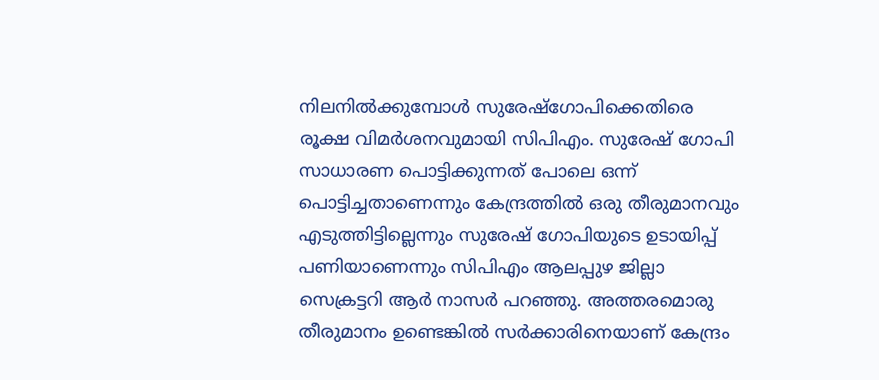നിലനില്‍ക്കുമ്പോള്‍ സുരേഷ്‌ഗോപിക്കെതിരെ രൂക്ഷ വിമര്‍ശനവുമായി സിപിഎം. സുരേഷ് ഗോപി സാധാരണ പൊട്ടിക്കുന്നത് പോലെ ഒന്ന് പൊട്ടിച്ചതാണെന്നും കേന്ദ്രത്തില്‍ ഒരു തീരുമാനവും എടുത്തിട്ടില്ലെന്നും സുരേഷ് ഗോപിയുടെ ഉടായിപ്പ് പണിയാണെന്നും സിപിഎം ആലപ്പുഴ ജില്ലാ സെക്രട്ടറി ആര്‍ നാസര്‍ പറഞ്ഞു. അത്തരമൊരു തീരുമാനം ഉണ്ടെങ്കില്‍ സര്‍ക്കാരിനെയാണ് കേന്ദ്രം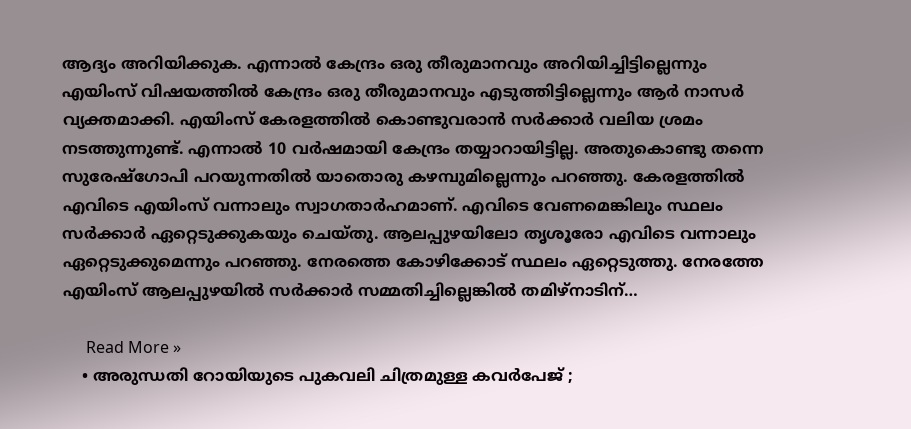ആദ്യം അറിയിക്കുക. എന്നാല്‍ കേന്ദ്രം ഒരു തീരുമാനവും അറിയിച്ചിട്ടില്ലെന്നും എയിംസ് വിഷയത്തില്‍ കേന്ദ്രം ഒരു തീരുമാനവും എടുത്തിട്ടില്ലെന്നും ആര്‍ നാസര്‍ വ്യക്തമാക്കി. എയിംസ് കേരളത്തില്‍ കൊണ്ടുവരാന്‍ സര്‍ക്കാര്‍ വലിയ ശ്രമം നടത്തുന്നുണ്ട്. എന്നാല്‍ 10 വര്‍ഷമായി കേന്ദ്രം തയ്യാറായിട്ടില്ല. അതുകൊണ്ടു തന്നെ സുരേഷ്‌ഗോപി പറയുന്നതില്‍ യാതൊരു കഴമ്പുമില്ലെന്നും പറഞ്ഞു. കേരളത്തില്‍ എവിടെ എയിംസ് വന്നാലും സ്വാഗതാര്‍ഹമാണ്. എവിടെ വേണമെങ്കിലും സ്ഥലം സര്‍ക്കാര്‍ ഏറ്റെടുക്കുകയും ചെയ്തു. ആലപ്പുഴയിലോ തൃശൂരോ എവിടെ വന്നാലും ഏറ്റെടുക്കുമെന്നും പറഞ്ഞു. നേരത്തെ കോഴിക്കോട് സ്ഥലം ഏറ്റെടുത്തു. നേരത്തേ എയിംസ് ആലപ്പുഴയില്‍ സര്‍ക്കാര്‍ സമ്മതിച്ചില്ലെങ്കില്‍ തമിഴ്‌നാടിന്…

      Read More »
    • അരുന്ധതി റോയിയുടെ പുകവലി ചിത്രമുള്ള കവര്‍പേജ് ;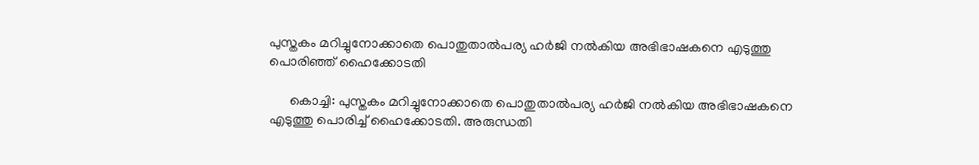പുസ്തകം മറിച്ചുനോക്കാതെ പൊതുതാല്‍പര്യ ഹര്‍ജി നല്‍കിയ അഭിഭാഷകനെ എടുത്തു പൊരിഞ്ഞ് ഹൈക്കോടതി

      കൊച്ചി: പുസ്തകം മറിച്ചുനോക്കാതെ പൊതുതാല്‍പര്യ ഹര്‍ജി നല്‍കിയ അഭിഭാഷകനെ എടുത്തു പൊരിച്ച് ഹൈക്കോടതി. അരുന്ധതി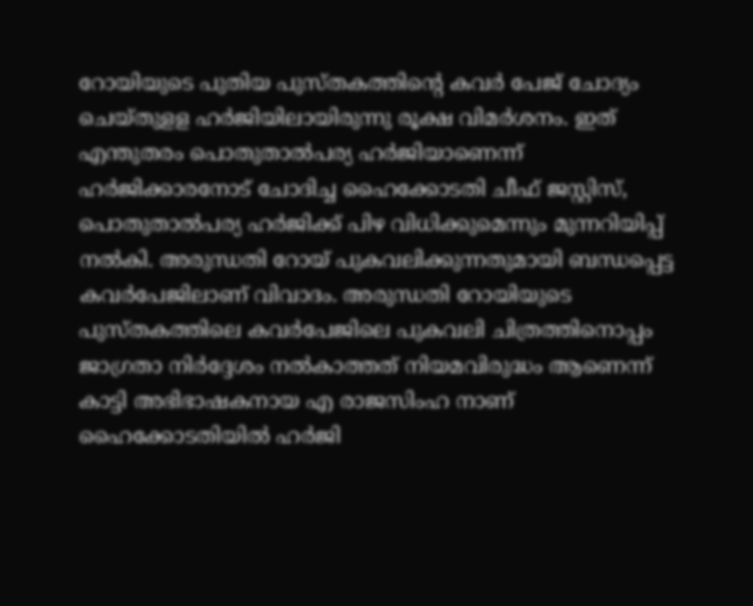റോയിയുടെ പുതിയ പുസ്തകത്തിന്റെ കവര്‍ പേജ് ചോദ്യം ചെയ്തുളള ഹര്‍ജിയിലായിരുന്നു രൂക്ഷ വിമര്‍ശനം. ഇത് എന്തുതരം പൊതുതാല്‍പര്യ ഹര്‍ജിയാണെന്ന് ഹര്‍ജിക്കാരനോട് ചോദിച്ച ഹൈക്കോടതി ചീഫ് ജസ്റ്റിസ്, പൊതുതാല്‍പര്യ ഹര്‍ജിക്ക് പിഴ വിധിക്കുമെന്നും മുന്നറിയിപ്പ് നല്‍കി. അരുന്ധതി റോയ് പുകവലിക്കുന്നതുമായി ബന്ധപ്പെട്ട കവര്‍പേജിലാണ് വിവാദം. അരുന്ധതി റോയിയുടെ പുസ്തകത്തിലെ കവര്‍പേജിലെ പുകവലി ചിത്രത്തിനൊപ്പം ജാഗ്രതാ നിര്‍ദ്ദേശം നല്‍കാത്തത് നിയമവിരുദ്ധം ആണെന്ന് കാട്ടി അഭിഭാഷകനായ എ രാജസിംഹ നാണ് ഹൈക്കോടതിയില്‍ ഹര്‍ജി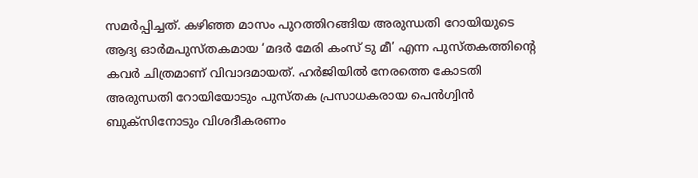സമര്‍പ്പിച്ചത്. കഴിഞ്ഞ മാസം പുറത്തിറങ്ങിയ അരുന്ധതി റോയിയുടെ ആദ്യ ഓര്‍മപുസ്തകമായ ‘മദര്‍ മേരി കംസ് ടു മീ’ എന്ന പുസ്തകത്തിന്റെ കവര്‍ ചിത്രമാണ് വിവാദമായത്. ഹര്‍ജിയില്‍ നേരത്തെ കോടതി അരുന്ധതി റോയിയോടും പുസ്തക പ്രസാധകരായ പെന്‍ഗ്വിന്‍ ബുക്‌സിനോടും വിശദീകരണം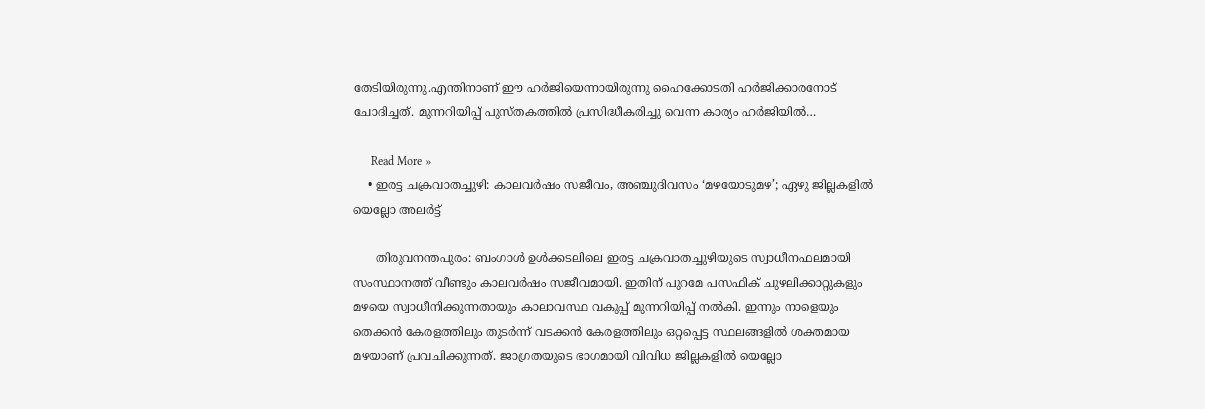തേടിയിരുന്നു.എന്തിനാണ് ഈ ഹര്‍ജിയെന്നായിരുന്നു ഹൈക്കോടതി ഹര്‍ജിക്കാരനോട് ചോദിച്ചത്. മുന്നറിയിപ്പ് പുസ്തകത്തില്‍ പ്രസിദ്ധീകരിച്ചു വെന്ന കാര്യം ഹര്‍ജിയില്‍…

      Read More »
    • ഇരട്ട ചക്രവാതച്ചുഴി: കാലവര്‍ഷം സജീവം, അഞ്ചുദിവസം ‘മഴയോടുമഴ’; ഏഴു ജില്ലകളില്‍ യെല്ലോ അലര്‍ട്ട്

      തിരുവനന്തപുരം: ബംഗാള്‍ ഉള്‍ക്കടലിലെ ഇരട്ട ചക്രവാതച്ചുഴിയുടെ സ്വാധീനഫലമായി സംസ്ഥാനത്ത് വീണ്ടും കാലവര്‍ഷം സജീവമായി. ഇതിന് പുറമേ പസഫിക് ചുഴലിക്കാറ്റുകളും മഴയെ സ്വാധീനിക്കുന്നതായും കാലാവസ്ഥ വകുപ്പ് മുന്നറിയിപ്പ് നല്‍കി. ഇന്നും നാളെയും തെക്കന്‍ കേരളത്തിലും തുടര്‍ന്ന് വടക്കന്‍ കേരളത്തിലും ഒറ്റപ്പെട്ട സ്ഥലങ്ങളില്‍ ശക്തമായ മഴയാണ് പ്രവചിക്കുന്നത്. ജാഗ്രതയുടെ ഭാഗമായി വിവിധ ജില്ലകളില്‍ യെല്ലോ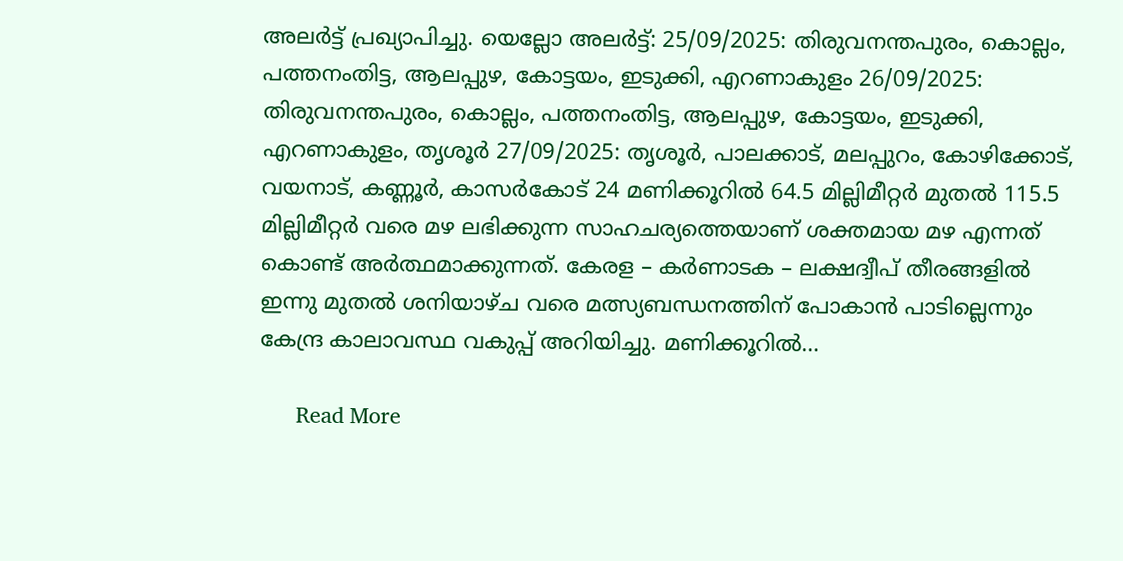അലര്‍ട്ട് പ്രഖ്യാപിച്ചു. യെല്ലോ അലര്‍ട്ട്: 25/09/2025: തിരുവനന്തപുരം, കൊല്ലം, പത്തനംതിട്ട, ആലപ്പുഴ, കോട്ടയം, ഇടുക്കി, എറണാകുളം 26/09/2025: തിരുവനന്തപുരം, കൊല്ലം, പത്തനംതിട്ട, ആലപ്പുഴ, കോട്ടയം, ഇടുക്കി, എറണാകുളം, തൃശൂര്‍ 27/09/2025: തൃശൂര്‍, പാലക്കാട്, മലപ്പുറം, കോഴിക്കോട്, വയനാട്, കണ്ണൂര്‍, കാസര്‍കോട് 24 മണിക്കൂറില്‍ 64.5 മില്ലിമീറ്റര്‍ മുതല്‍ 115.5 മില്ലിമീറ്റര്‍ വരെ മഴ ലഭിക്കുന്ന സാഹചര്യത്തെയാണ് ശക്തമായ മഴ എന്നത് കൊണ്ട് അര്‍ത്ഥമാക്കുന്നത്. കേരള – കര്‍ണാടക – ലക്ഷദ്വീപ് തീരങ്ങളില്‍ ഇന്നു മുതല്‍ ശനിയാഴ്ച വരെ മത്സ്യബന്ധനത്തിന് പോകാന്‍ പാടില്ലെന്നും കേന്ദ്ര കാലാവസ്ഥ വകുപ്പ് അറിയിച്ചു. മണിക്കൂറില്‍…

      Read More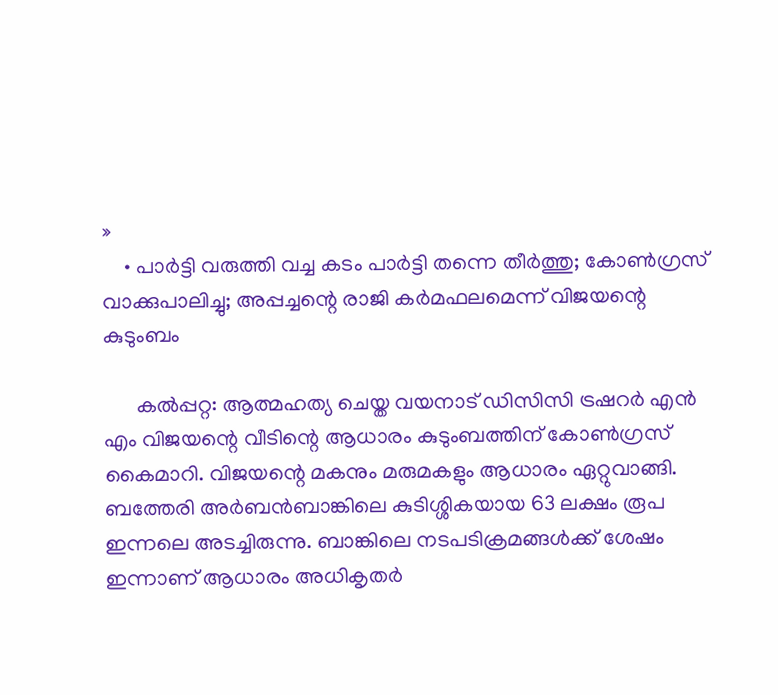»
    • പാര്‍ട്ടി വരുത്തി വച്ച കടം പാര്‍ട്ടി തന്നെ തീര്‍ത്തു; കോണ്‍ഗ്രസ് വാക്കുപാലിച്ചു; അപ്പച്ചന്റെ രാജി കര്‍മഫലമെന്ന് വിജയന്റെ കുടുംബം

      കല്‍പ്പറ്റ: ആത്മഹത്യ ചെയ്ത വയനാട് ഡിസിസി ട്രഷറര്‍ എന്‍ എം വിജയന്റെ വീടിന്റെ ആധാരം കുടുംബത്തിന് കോണ്‍ഗ്രസ് കൈമാറി. വിജയന്റെ മകനും മരുമകളും ആധാരം ഏറ്റുവാങ്ങി. ബത്തേരി അര്‍ബന്‍ബാങ്കിലെ കുടിശ്ശികയായ 63 ലക്ഷം രൂപ ഇന്നലെ അടച്ചിരുന്നു. ബാങ്കിലെ നടപടിക്രമങ്ങള്‍ക്ക് ശേഷം ഇന്നാണ് ആധാരം അധികൃതര്‍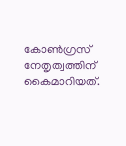കോണ്‍ഗ്രസ് നേതൃത്വത്തിന് കൈമാറിയത്.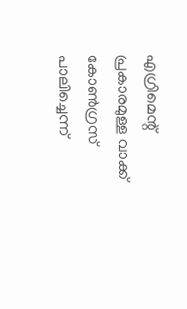എഗ്രിമെന്റ് പ്രകാരമുള്ള വാക്ക് കോണ്‍ഗ്രസ് പാലിച്ചെന്ന്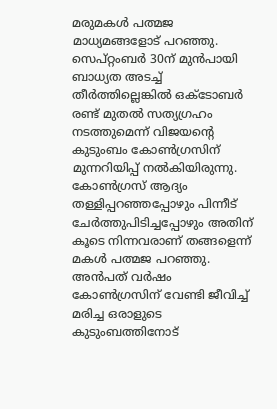മരുമകള്‍ പത്മജ മാധ്യമങ്ങളോട് പറഞ്ഞു. സെപ്റ്റംബര്‍ 30ന് മുന്‍പായി ബാധ്യത അടച്ച് തീര്‍ത്തില്ലെങ്കില്‍ ഒക്ടോബര്‍ രണ്ട് മുതല്‍ സത്യഗ്രഹം നടത്തുമെന്ന് വിജയന്റെ കുടുംബം കോണ്‍ഗ്രസിന് മുന്നറിയിപ്പ് നല്‍കിയിരുന്നു. കോണ്‍ഗ്രസ് ആദ്യം തള്ളിപ്പറഞ്ഞപ്പോഴും പിന്നീട് ചേര്‍ത്തുപിടിച്ചപ്പോഴും അതിന് കൂടെ നിന്നവരാണ് തങ്ങളെന്ന് മകള്‍ പത്മജ പറഞ്ഞു. അന്‍പത് വര്‍ഷം കോണ്‍ഗ്രസിന് വേണ്ടി ജീവിച്ച് മരിച്ച ഒരാളുടെ കുടുംബത്തിനോട്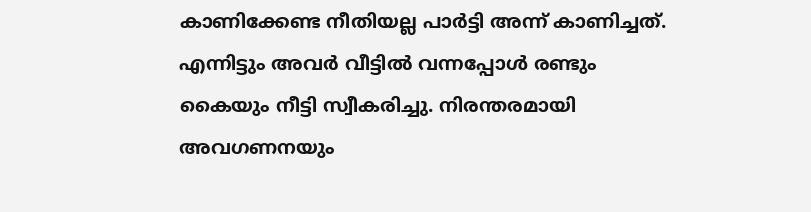കാണിക്കേണ്ട നീതിയല്ല പാര്‍ട്ടി അന്ന് കാണിച്ചത്. എന്നിട്ടും അവര്‍ വീട്ടില്‍ വന്നപ്പോള്‍ രണ്ടും കൈയും നീട്ടി സ്വീകരിച്ചു. നിരന്തരമായി അവഗണനയും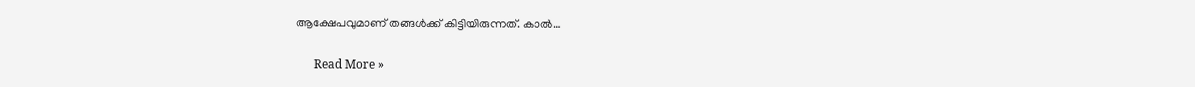ആക്ഷേപവുമാണ് തങ്ങള്‍ക്ക് കിട്ടിയിരുന്നത്. കാല്‍…

      Read More »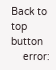Back to top button
    error: